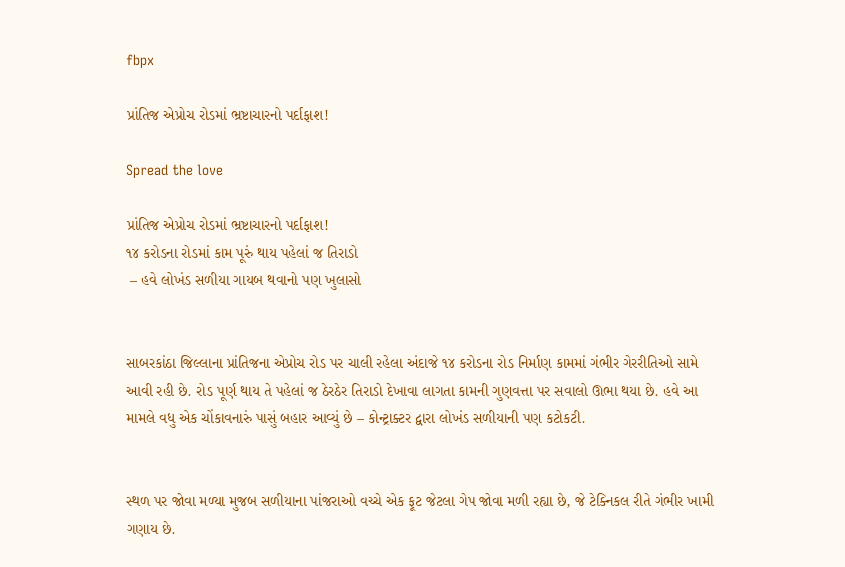fbpx

પ્રાંતિજ એપ્રોચ રોડમાં ભ્રષ્ટાચારનો પર્દાફાશ!

Spread the love

પ્રાંતિજ એપ્રોચ રોડમાં ભ્રષ્ટાચારનો પર્દાફાશ!
૧૪ કરોડના રોડમાં કામ પૂરું થાય પહેલાં જ તિરાડો
 – હવે લોખંડ સળીયા ગાયબ થવાનો પણ ખુલાસો


સાબરકાંઠા જિલ્લાના પ્રાંતિજના એપ્રોચ રોડ પર ચાલી રહેલા અંદાજે ૧૪ કરોડના રોડ નિર્માણ કામમાં ગંભીર ગેરરીતિઓ સામે આવી રહી છે. રોડ પૂર્ણ થાય તે પહેલાં જ ઠેરઠેર તિરાડો દેખાવા લાગતા કામની ગુણવત્તા પર સવાલો ઊભા થયા છે. હવે આ મામલે વધુ એક ચોંકાવનારું પાસું બહાર આવ્યું છે – કોન્ટ્રાક્ટર દ્વારા લોખંડ સળીયાની પણ કટોકટી.


સ્થળ પર જોવા મળ્યા મુજબ સળીયાના પાંજરાઓ વચ્ચે એક ફૂટ જેટલા ગેપ જોવા મળી રહ્યા છે, જે ટેક્નિકલ રીતે ગંભીર ખામી ગણાય છે.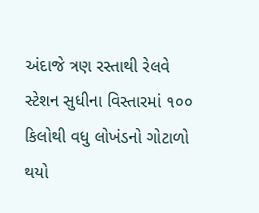અંદાજે ત્રણ રસ્તાથી રેલવે સ્ટેશન સુધીના વિસ્તારમાં ૧૦૦ કિલોથી વધુ લોખંડનો ગોટાળો થયો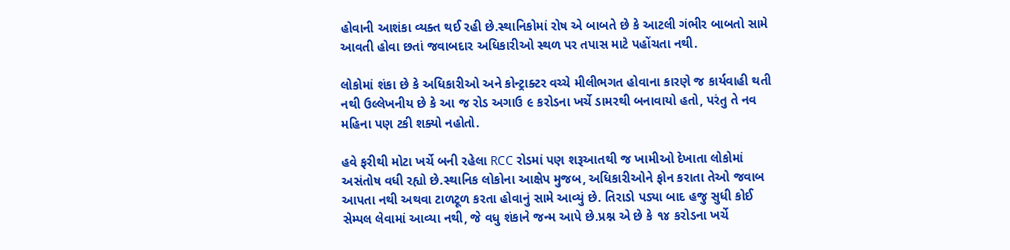હોવાની આશંકા વ્યક્ત થઈ રહી છે.સ્થાનિકોમાં રોષ એ બાબતે છે કે આટલી ગંભીર બાબતો સામે આવતી હોવા છતાં જવાબદાર અધિકારીઓ સ્થળ પર તપાસ માટે પહોંચતા નથી.

લોકોમાં શંકા છે કે અધિકારીઓ અને કોન્ટ્રાક્ટર વચ્ચે મીલીભગત હોવાના કારણે જ કાર્યવાહી થતી નથી ઉલ્લેખનીય છે કે આ જ રોડ અગાઉ ૯ કરોડના ખર્ચે ડામરથી બનાવાયો હતો, પરંતુ તે નવ મહિના પણ ટકી શક્યો નહોતો.

હવે ફરીથી મોટા ખર્ચે બની રહેલા RCC રોડમાં પણ શરૂઆતથી જ ખામીઓ દેખાતા લોકોમાં અસંતોષ વધી રહ્યો છે.સ્થાનિક લોકોના આક્ષેપ મુજબ, અધિકારીઓને ફોન કરાતા તેઓ જવાબ આપતા નથી અથવા ટાળટૂળ કરતા હોવાનું સામે આવ્યું છે. તિરાડો પડ્યા બાદ હજુ સુધી કોઈ સેમ્પલ લેવામાં આવ્યા નથી, જે વધુ શંકાને જન્મ આપે છે.પ્રશ્ન એ છે કે ૧૪ કરોડના ખર્ચે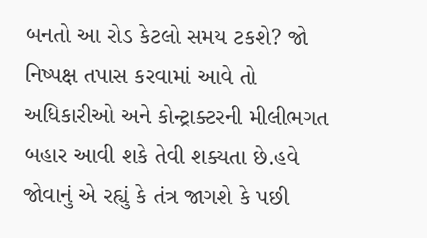બનતો આ રોડ કેટલો સમય ટકશે? જો નિષ્પક્ષ તપાસ કરવામાં આવે તો અધિકારીઓ અને કોન્ટ્રાક્ટરની મીલીભગત બહાર આવી શકે તેવી શક્યતા છે.હવે જોવાનું એ રહ્યું કે તંત્ર જાગશે કે પછી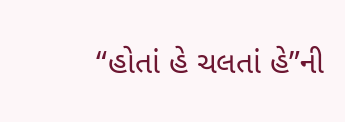“હોતાં હે ચલતાં હે”ની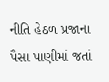નીતિ હેઠળ પ્રજાના પૈસા પાણીમાં જતાં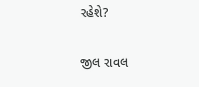રહેશે?

જીલ રાવલ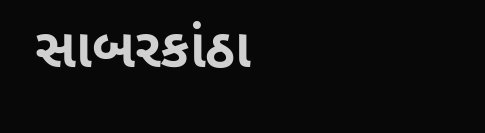સાબરકાંઠા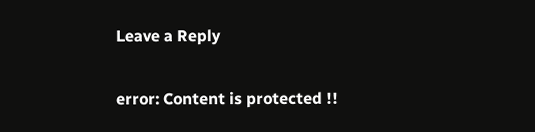Leave a Reply

error: Content is protected !!